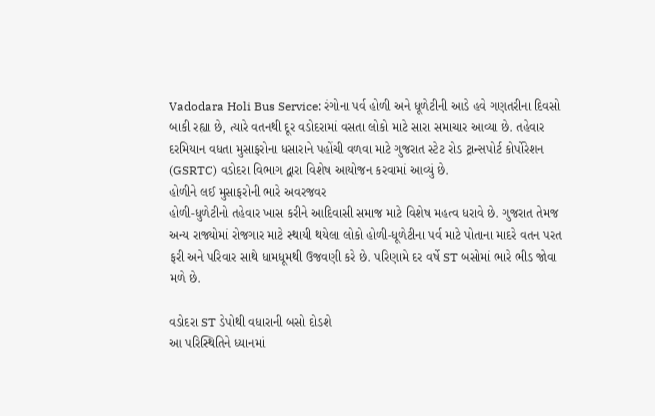Vadodara Holi Bus Service: રંગોના પર્વ હોળી અને ધૂળેટીની આડે હવે ગણતરીના દિવસો બાકી રહ્યા છે, ત્યારે વતનથી દૂર વડોદરામાં વસતા લોકો માટે સારા સમાચાર આવ્યા છે. તહેવાર દરમિયાન વધતા મુસાફરોના ધસારાને પહોંચી વળવા માટે ગુજરાત સ્ટેટ રોડ ટ્રાન્સપોર્ટ કોર્પોરેશન (GSRTC) વડોદરા વિભાગ દ્વારા વિશેષ આયોજન કરવામાં આવ્યું છે.
હોળીને લઈ મુસાફરોની ભારે અવરજવર
હોળી-ધુળેટીનો તહેવાર ખાસ કરીને આદિવાસી સમાજ માટે વિશેષ મહત્વ ધરાવે છે. ગુજરાત તેમજ અન્ય રાજ્યોમાં રોજગાર માટે સ્થાયી થયેલા લોકો હોળી-ધૂળેટીના પર્વ માટે પોતાના માદરે વતન પરત ફરી અને પરિવાર સાથે ધામધૂમથી ઉજવણી કરે છે. પરિણામે દર વર્ષે ST બસોમાં ભારે ભીડ જોવા મળે છે.

વડોદરા ST ડેપોથી વધારાની બસો દોડશે
આ પરિસ્થિતિને ધ્યાનમાં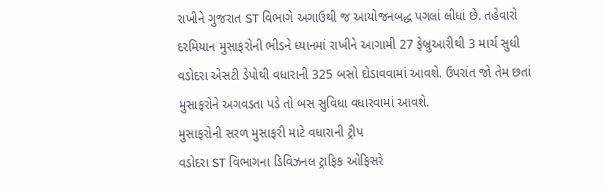રાખીને ગુજરાત ST વિભાગે અગાઉથી જ આયોજનબદ્ધ પગલાં લીધાં છે. તહેવારો દરમિયાન મુસાફરોની ભીડને ધ્યાનમાં રાખીને આગામી 27 ફેબ્રુઆરીથી 3 માર્ચ સુધી વડોદરા એસટી ડેપોથી વધારાની 325 બસો દોડાવવામાં આવશે. ઉપરાંત જો તેમ છતાં મુસાફરોને અગવડતા પડે તો બસ સુવિધા વધારવામાં આવશે.
મુસાફરોની સરળ મુસાફરી માટે વધારાની ટ્રીપ
વડોદરા ST વિભાગના ડિવિઝનલ ટ્રાફિક ઓફિસરે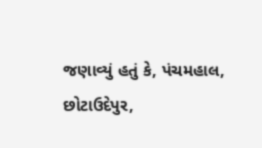જણાવ્યું હતું કે, પંચમહાલ, છોટાઉદેપુર,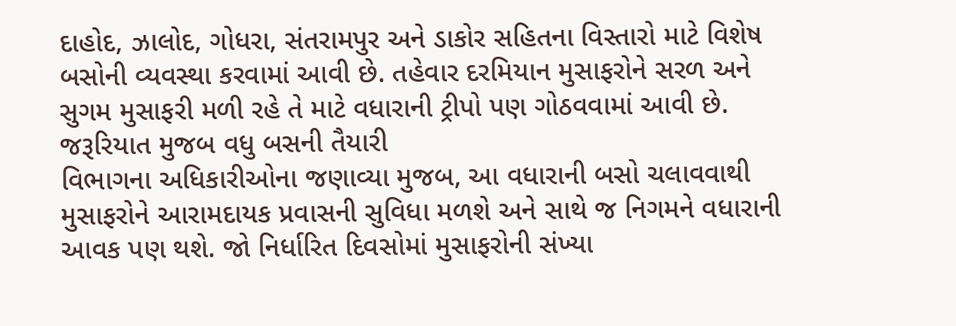દાહોદ, ઝાલોદ, ગોધરા, સંતરામપુર અને ડાકોર સહિતના વિસ્તારો માટે વિશેષ બસોની વ્યવસ્થા કરવામાં આવી છે. તહેવાર દરમિયાન મુસાફરોને સરળ અને સુગમ મુસાફરી મળી રહે તે માટે વધારાની ટ્રીપો પણ ગોઠવવામાં આવી છે.
જરૂરિયાત મુજબ વધુ બસની તૈયારી
વિભાગના અધિકારીઓના જણાવ્યા મુજબ, આ વધારાની બસો ચલાવવાથી મુસાફરોને આરામદાયક પ્રવાસની સુવિધા મળશે અને સાથે જ નિગમને વધારાની આવક પણ થશે. જો નિર્ધારિત દિવસોમાં મુસાફરોની સંખ્યા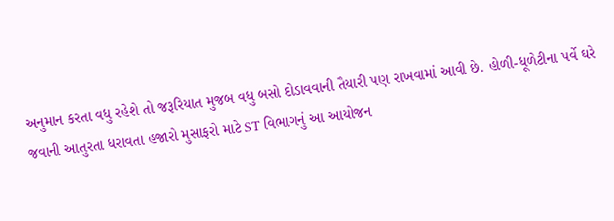અનુમાન કરતા વધુ રહેશે તો જરૂરિયાત મુજબ વધુ બસો દોડાવવાની તૈયારી પણ રાખવામાં આવી છે. હોળી-ધૂળેટીના પર્વે ઘરે જવાની આતુરતા ધરાવતા હજારો મુસાફરો માટે ST વિભાગનું આ આયોજન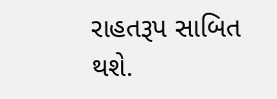રાહતરૂપ સાબિત થશે.